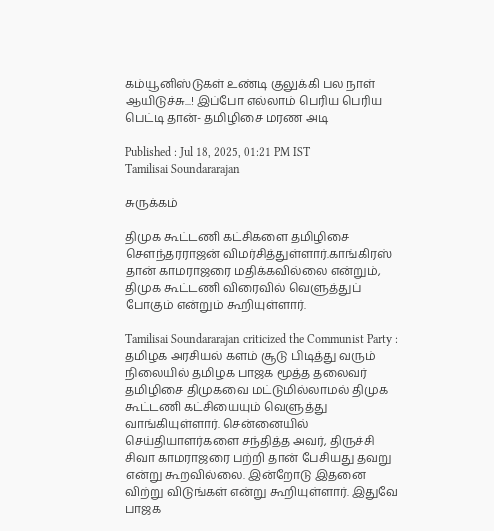கம்யூனிஸ்டுகள் உண்டி குலுக்கி பல நாள் ஆயிடுச்சு...! இப்போ எல்லாம் பெரிய பெரிய பெட்டி தான்- தமிழிசை மரண அடி

Published : Jul 18, 2025, 01:21 PM IST
Tamilisai Soundararajan

சுருக்கம்

திமுக கூட்டணி கட்சிகளை தமிழிசை சௌந்தரராஜன் விமர்சித்துள்ளார்.காங்கிரஸ் தான் காமராஜரை மதிக்கவில்லை என்றும், திமுக கூட்டணி விரைவில் வெளுத்துப் போகும் என்றும் கூறியுள்ளார்.

Tamilisai Soundararajan criticized the Communist Party : தமிழக அரசியல் களம் சூடு பிடித்து வரும் நிலையில் தமிழக பாஜக மூத்த தலைவர் தமிழிசை திமுகவை மட்டுமில்லாமல் திமுக கூட்டணி கட்சியையும் வெளுத்து வாங்கியுள்ளார். சென்னையில் செய்தியாளர்களை சந்தித்த அவர், திருச்சி சிவா காமராஜரை பற்றி தான் பேசியது தவறு என்று கூறவில்லை. இன்றோடு இதனை விற்று விடுங்கள் என்று கூறியுள்ளார். இதுவே பாஜக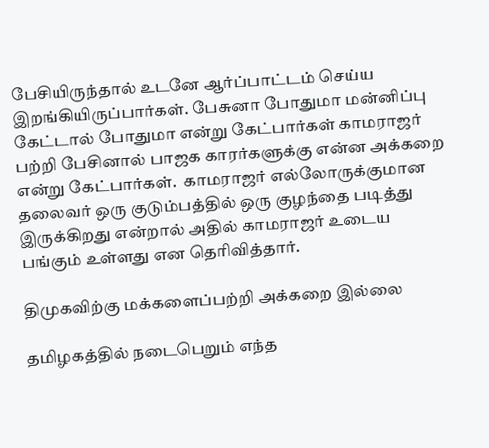பேசியிருந்தால் உடனே ஆர்ப்பாட்டம் செய்ய இறங்கியிருப்பார்கள். பேசுனா போதுமா மன்னிப்பு கேட்டால் போதுமா என்று கேட்பார்கள் காமராஜர் பற்றி பேசினால் பாஜக காரர்களுக்கு என்ன அக்கறை என்று கேட்பார்கள்.  காமராஜர் எல்லோருக்குமான தலைவர் ஒரு குடும்பத்தில் ஒரு குழந்தை படித்து இருக்கிறது என்றால் அதில் காமராஜர் உடைய பங்கும் உள்ளது என தெரிவித்தார்.

திமுகவிற்கு மக்களைப்பற்றி அக்கறை இல்லை

தமிழகத்தில் நடைபெறும் எந்த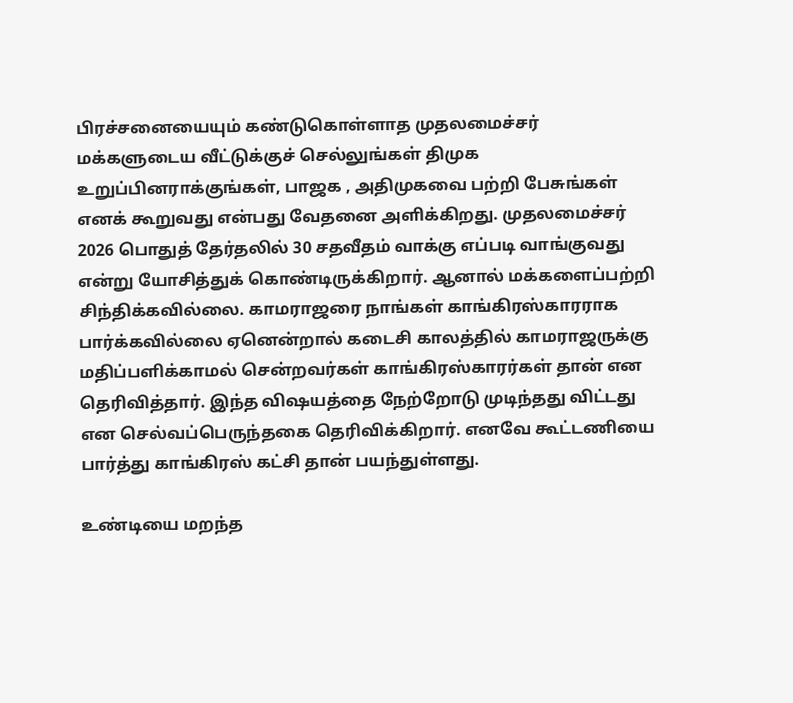பிரச்சனையையும் கண்டுகொள்ளாத முதலமைச்சர் மக்களுடைய வீட்டுக்குச் செல்லுங்கள் திமுக உறுப்பினராக்குங்கள், பாஜக , அதிமுகவை பற்றி பேசுங்கள் எனக் கூறுவது என்பது வேதனை அளிக்கிறது. முதலமைச்சர் 2026 பொதுத் தேர்தலில் 30 சதவீதம் வாக்கு எப்படி வாங்குவது என்று யோசித்துக் கொண்டிருக்கிறார். ஆனால் மக்களைப்பற்றி சிந்திக்கவில்லை. காமராஜரை நாங்கள் காங்கிரஸ்காரராக பார்க்கவில்லை ஏனென்றால் கடைசி காலத்தில் காமராஜருக்கு மதிப்பளிக்காமல் சென்றவர்கள் காங்கிரஸ்காரர்கள் தான் என தெரிவித்தார். இந்த விஷயத்தை நேற்றோடு முடிந்தது விட்டது என செல்வப்பெருந்தகை தெரிவிக்கிறார். எனவே கூட்டணியை பார்த்து காங்கிரஸ் கட்சி தான் பயந்துள்ளது.

உண்டியை மறந்த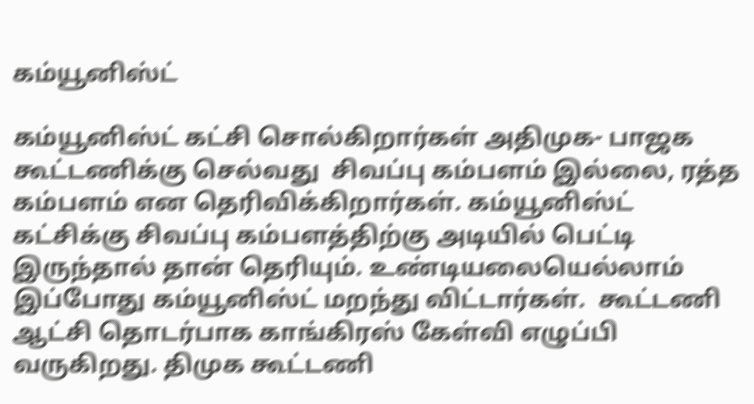கம்யூனிஸ்ட்

கம்யூனிஸ்ட் கட்சி சொல்கிறார்கள் அதிமுக- பாஜக கூட்டணிக்கு செல்வது  சிவப்பு கம்பளம் இல்லை, ரத்த கம்பளம் என தெரிவிக்கிறார்கள். கம்யூனிஸ்ட் கட்சிக்கு சிவப்பு கம்பளத்திற்கு அடியில் பெட்டி இருந்தால் தான் தெரியும். உண்டியலையெல்லாம் இப்போது கம்யூனிஸ்ட் மறந்து விட்டார்கள்.  கூட்டணி ஆட்சி தொடர்பாக காங்கிரஸ் கேள்வி எழுப்பி வருகிறது. திமுக கூட்டணி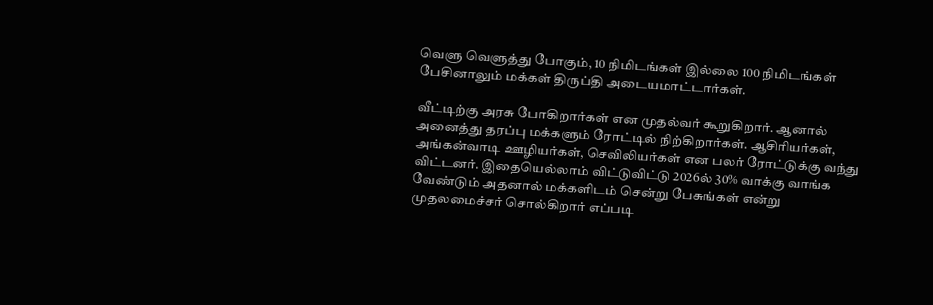வெளு வெளுத்து போகும், 10 நிமிடங்கள் இல்லை 100 நிமிடங்கள் பேசினாலும் மக்கள் திருப்தி அடையமாட்டார்கள்.

வீட்டிற்கு அரசு போகிறார்கள் என முதல்வர் கூறுகிறார். ஆனால் அனைத்து தரப்பு மக்களும் ரோட்டில் நிற்கிறார்கள். ஆசிரியர்கள், அங்கன்வாடி ஊழியர்கள், செவிலியர்கள் என பலர் ரோட்டுக்கு வந்து விட்டனர். இதையெல்லாம் விட்டுவிட்டு 2026ல் 30% வாக்கு வாங்க வேண்டும் அதனால் மக்களிடம் சென்று பேசுங்கள் என்று முதலமைச்சர் சொல்கிறார் எப்படி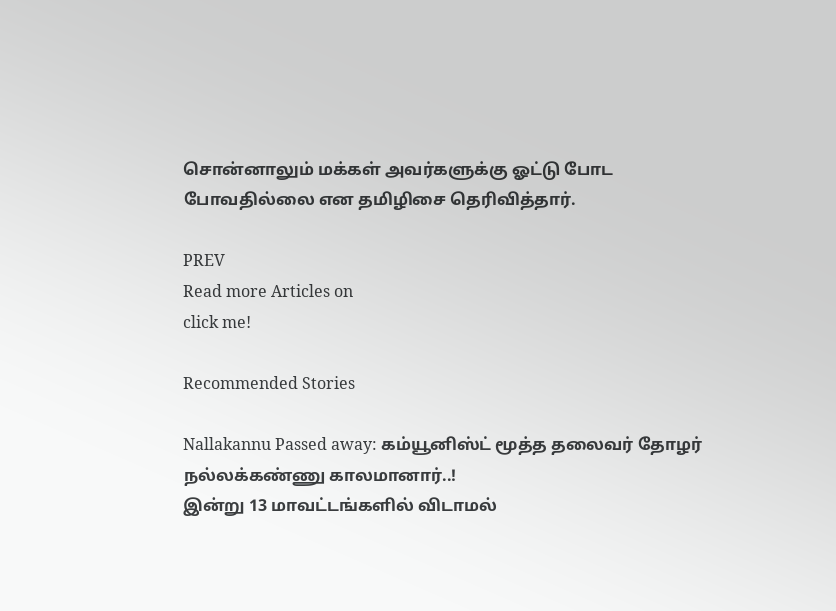சொன்னாலும் மக்கள் அவர்களுக்கு ஓட்டு போட போவதில்லை என தமிழிசை தெரிவித்தார்.

PREV
Read more Articles on
click me!

Recommended Stories

Nallakannu Passed away: கம்யூனிஸ்ட் மூத்த தலைவர் தோழர் நல்லக்கண்ணு காலமானார்..!
இன்று 13 மாவட்டங்களில் விடாமல்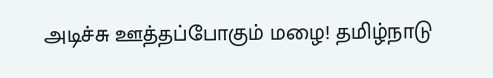அடிச்சு ஊத்தப்போகும் மழை! தமிழ்நாடு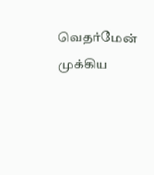வெதர்மேன் முக்கிய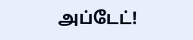அப்டேட்!